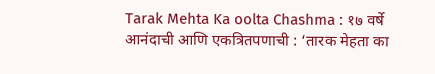Tarak Mehta Ka oolta Chashma : १७ वर्षे आनंदाची आणि एकत्रितपणाची : ‘तारक मेहता का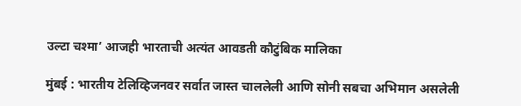उल्टा चश्मा’ आजही भारताची अत्यंत आवडती कौटुंबिक मालिका

मुंबई : भारतीय टेलिव्हिजनवर सर्वात जास्त चाललेली आणि सोनी सबचा अभिमान असलेली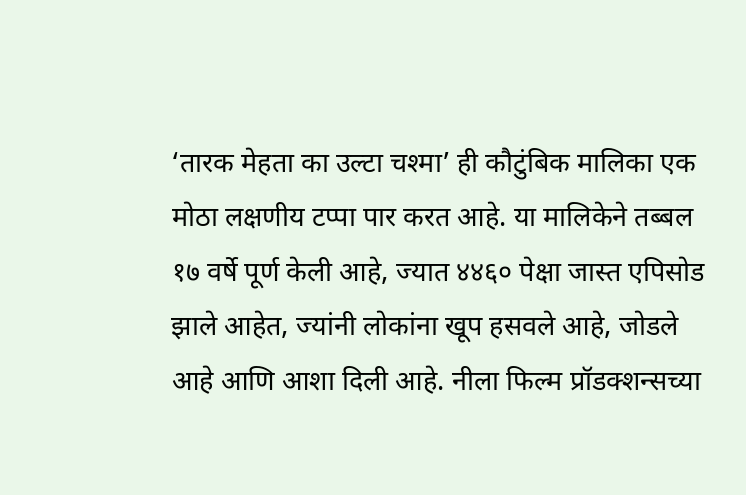‘तारक मेहता का उल्टा चश्मा’ ही कौटुंबिक मालिका एक मोठा लक्षणीय टप्पा पार करत आहे. या मालिकेने तब्बल १७ वर्षे पूर्ण केली आहे, ज्यात ४४६० पेक्षा जास्त एपिसोड झाले आहेत, ज्यांनी लोकांना खूप हसवले आहे, जोडले आहे आणि आशा दिली आहे. नीला फिल्म प्रॉडक्शन्सच्या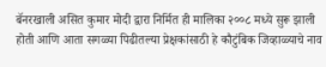बॅनरखाली असित कुमार मोदी द्वारा निर्मित ही मालिका २००८ मध्ये सुरू झाली होती आणि आता सगळ्या पिढीतल्या प्रेक्षकांसाठी हे कौटुंबिक जिव्हाळ्याचे नाव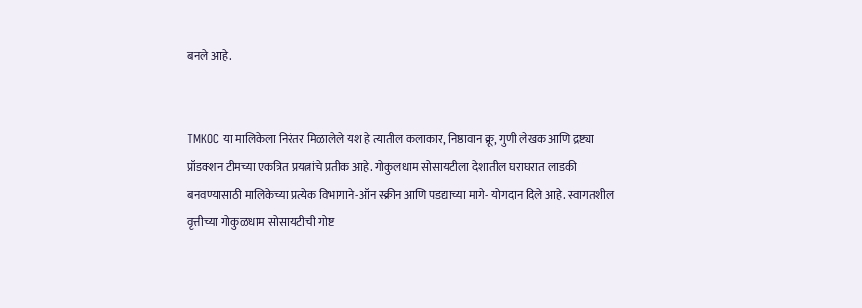बनले आहे.


TMKOC या मालिकेला निरंतर मिळालेले यश हे त्यातील कलाकार, निष्ठावान क्रू, गुणी लेखक आणि द्रष्ट्या प्रॉडक्शन टीमच्या एकत्रित प्रयत्नांचे प्रतीक आहे. गोकुलधाम सोसायटीला देशातील घराघरात लाडकी बनवण्यासाठी मालिकेच्या प्रत्येक विभागाने-ऑन स्क्रीन आणि पडद्याच्या मागे- योगदान दिले आहे. स्वागतशील वृत्तीच्या गोकुळधाम सोसायटीची गोष्ट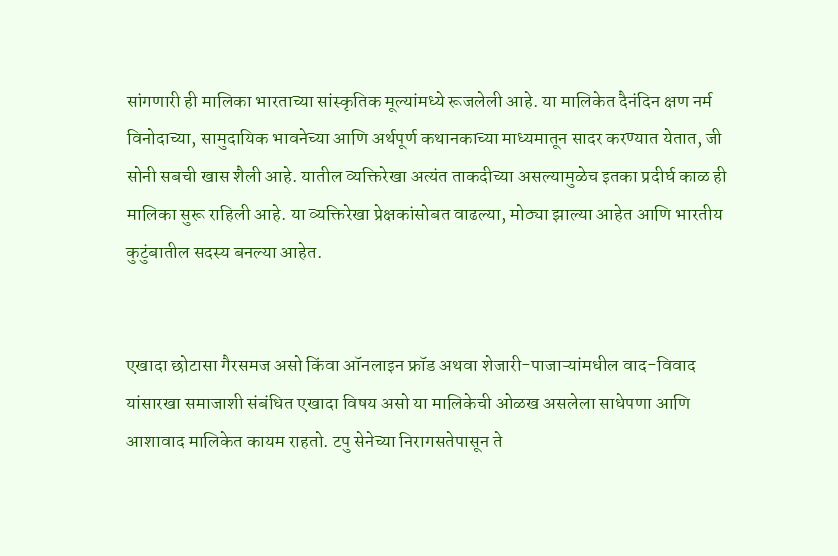सांगणारी ही मालिका भारताच्या सांस्कृतिक मूल्यांमध्ये रूजलेली आहे. या मालिकेत दैनंदिन क्षण नर्म विनोदाच्या, सामुदायिक भावनेच्या आणि अर्थपूर्ण कथानकाच्या माध्यमातून सादर करण्यात येतात, जी सोनी सबची खास शैली आहे. यातील व्यक्तिरेखा अत्यंत ताकदीच्या असल्यामुळेच इतका प्रदीर्घ काळ ही मालिका सुरू राहिली आहे. या व्यक्तिरेखा प्रेक्षकांसोबत वाढल्या, मोठ्या झाल्या आहेत आणि भारतीय कुटुंबातील सदस्य बनल्या आहेत.


एखादा छोटासा गैरसमज असो किंवा ऑनलाइन फ्रॉड अथवा शेजारी-पाजाऱ्यांमधील वाद-विवाद यांसारखा समाजाशी संबंधित एखादा विषय असो या मालिकेची ओळख असलेला साधेपणा आणि आशावाद मालिकेत कायम राहतो. टपु सेनेच्या निरागसतेपासून ते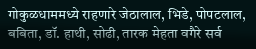गोकुळधाममध्ये राहणारे जेठालाल, भिडे, पोपटलाल, बबिता, डॉ. हाथी, सोढी, तारक मेहता वगैरे सर्व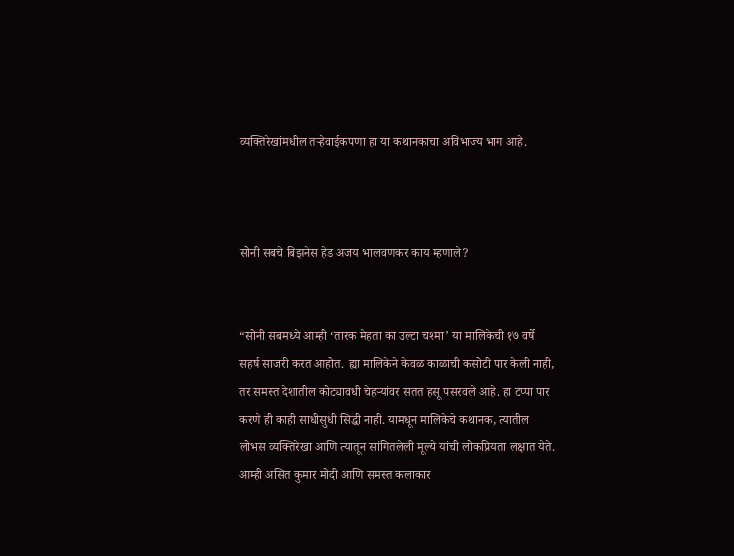व्यक्तिरेखांमधील तऱ्हेवाईकपणा हा या कथानकाचा अविभाज्य भाग आहे.



सोनी सबचे बिझनेस हेड अजय भालवणकर काय म्हणाले?


“सोनी सबमध्ये आम्ही ‘तारक मेहता का उल्टा चश्मा’ या मालिकेची १७ वर्षे सहर्ष साजरी करत आहोत. ह्या मालिकेने केवळ काळाची कसोटी पार केली नाही, तर समस्त देशातील कोट्यावधी चेहऱ्यांवर सतत हसू पसरवले आहे. हा टप्पा पार करणे ही काही साधीसुधी सिद्धी नाही. यामधून मालिकेचे कथानक, त्यातील लोभस व्यक्तिरेखा आणि त्यातून सांगितलेली मूल्ये यांची लोकप्रियता लक्षात येते. आम्ही असित कुमार मोदी आणि समस्त कलाकार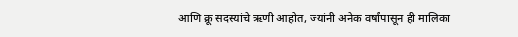आणि क्रू सदस्यांचे ऋणी आहोत, ज्यांनी अनेक वर्षांपासून ही मालिका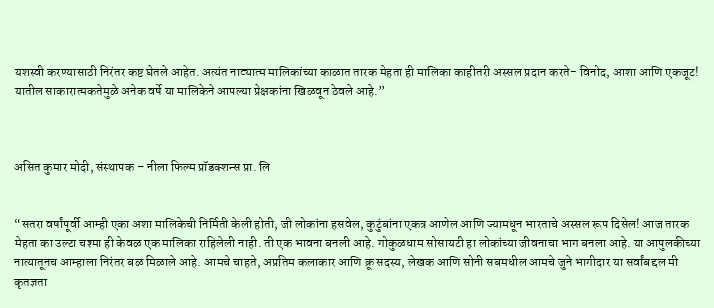यशस्वी करण्यासाठी निरंतर कष्ट घेतले आहेत. अत्यंत नाट्यात्म मालिकांच्या काळात तारक मेहता ही मालिका काहीतरी अस्सल प्रदान करते- विनोद, आशा आणि एकजूट! यातील साकारात्मकतेमुळे अनेक वर्षे या मालिकेने आपल्या प्रेक्षकांना खिळवून ठेवले आहे.”



असित कुमार मोदी, संस्थापक – नीला फिल्म प्रॉडक्शन्स प्रा. लि


“सतरा वर्षांपूर्वी आम्ही एका अशा मालिकेची निर्मिती केली होती, जी लोकांना हसवेल, कुटुंबांना एकत्र आणेल आणि ज्यामधून भारताचे अस्सल रूप दिसेल! आज तारक मेहता का उल्टा चश्मा ही केवळ एक मालिका राहिलेली नाही. ती एक भावना बनली आहे. गोकुळधाम सोसायटी हा लोकांच्या जीवनाचा भाग बनला आहे. या आपुलकीच्या नात्यातूनच आम्हाला निरंतर बळ मिळाले आहे. आमचे चाहते, अप्रतिम कलाकार आणि क्रू सदस्य, लेखक आणि सोनी सबमधील आमचे जुने भागीदार या सर्वांबद्दल मी कृतज्ञता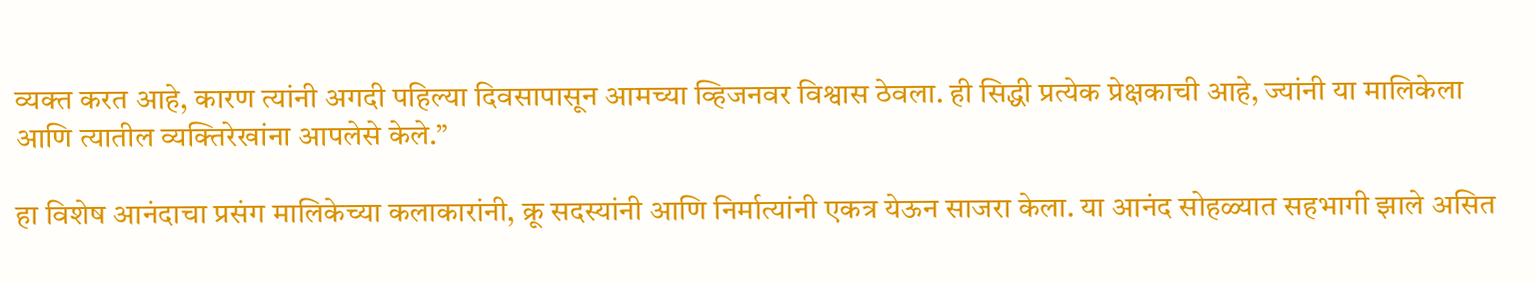व्यक्त करत आहे, कारण त्यांनी अगदी पहिल्या दिवसापासून आमच्या व्हिजनवर विश्वास ठेवला. ही सिद्धी प्रत्येक प्रेक्षकाची आहे, ज्यांनी या मालिकेला आणि त्यातील व्यक्तिरेखांना आपलेसे केले.”

हा विशेष आनंदाचा प्रसंग मालिकेच्या कलाकारांनी, क्रू सदस्यांनी आणि निर्मात्यांनी एकत्र येऊन साजरा केला. या आनंद सोहळ्यात सहभागी झाले असित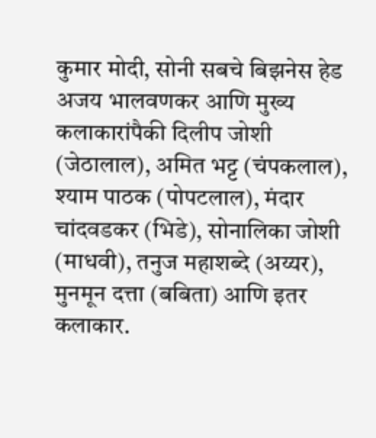कुमार मोदी, सोनी सबचे बिझनेस हेड अजय भालवणकर आणि मुख्य कलाकारांपैकी दिलीप जोशी (जेठालाल), अमित भट्ट (चंपकलाल), श्याम पाठक (पोपटलाल), मंदार चांदवडकर (भिडे), सोनालिका जोशी (माधवी), तनुज महाशब्दे (अय्यर), मुनमून दत्ता (बबिता) आणि इतर कलाकार.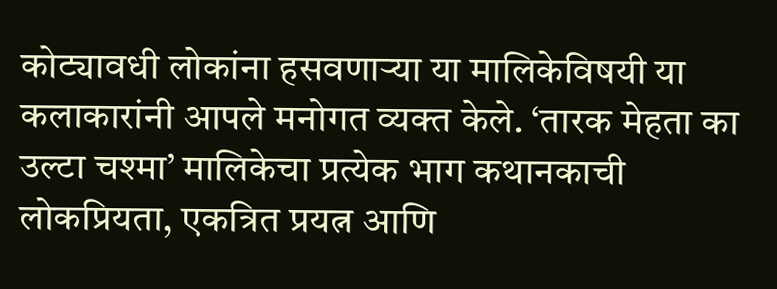कोट्यावधी लोकांना हसवणाऱ्या या मालिकेविषयी या कलाकारांनी आपले मनोगत व्यक्त केले. ‘तारक मेहता का उल्टा चश्मा’ मालिकेचा प्रत्येक भाग कथानकाची लोकप्रियता, एकत्रित प्रयत्न आणि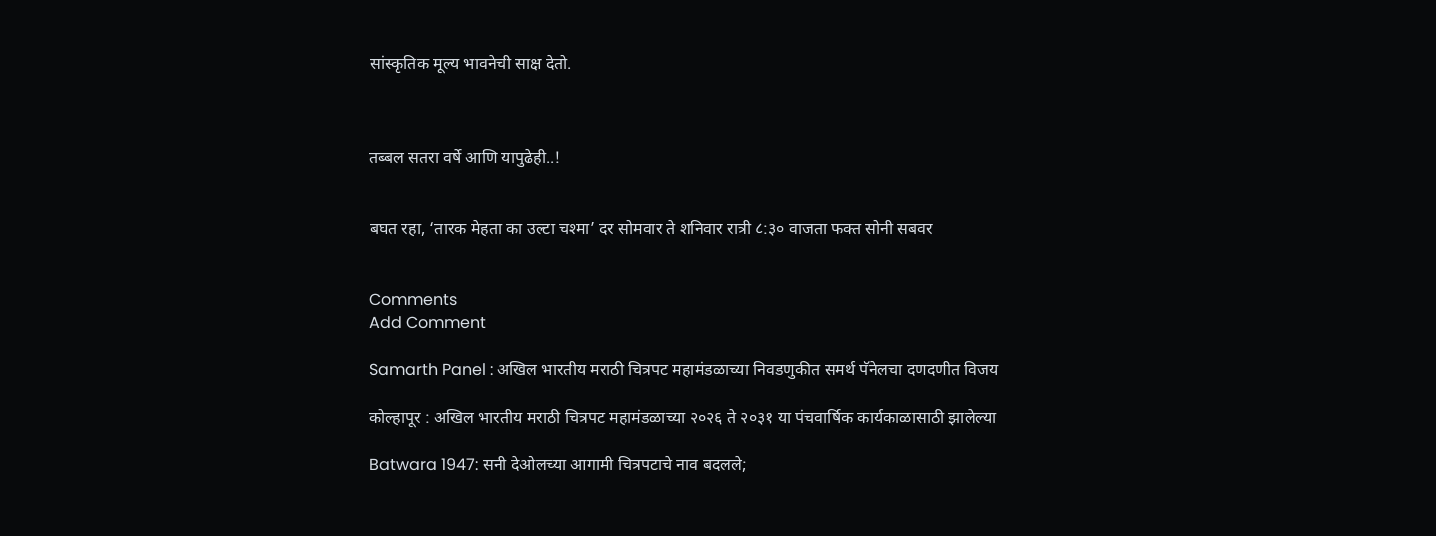सांस्कृतिक मूल्य भावनेची साक्ष देतो.



तब्बल सतरा वर्षे आणि यापुढेही..!


बघत रहा, ‘तारक मेहता का उल्टा चश्मा’ दर सोमवार ते शनिवार रात्री ८:३० वाजता फक्त सोनी सबवर


Comments
Add Comment

Samarth Panel : अखिल भारतीय मराठी चित्रपट महामंडळाच्या निवडणुकीत समर्थ पॅनेलचा दणदणीत विजय

कोल्हापूर : अखिल भारतीय मराठी चित्रपट महामंडळाच्या २०२६ ते २०३१ या पंचवार्षिक कार्यकाळासाठी झालेल्या

Batwara 1947: सनी देओलच्या आगामी चित्रपटाचे नाव बदलले;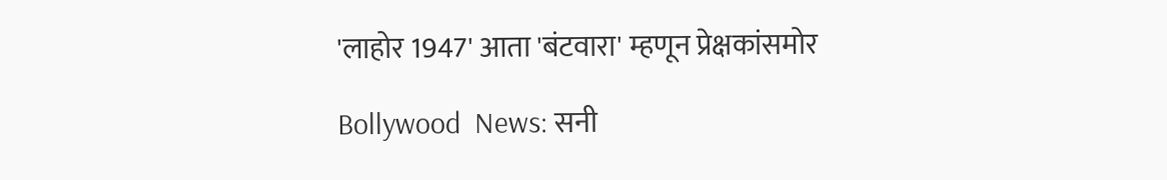'लाहोर 1947' आता 'बंटवारा' म्हणून प्रेक्षकांसमोर

Bollywood  News: सनी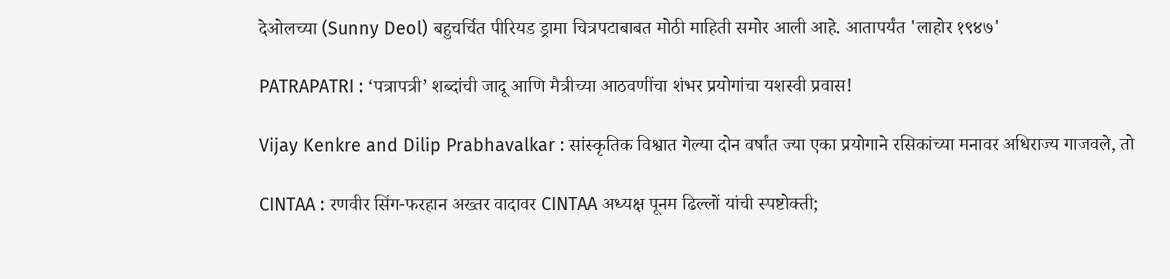देओलच्या (Sunny Deol) बहुचर्चित पीरियड ड्रामा चित्रपटाबाबत मोठी माहिती समोर आली आहे. आतापर्यंत 'लाहोर १९४७'

PATRAPATRI : ‘पत्रापत्री’ शब्दांची जादू आणि मैत्रीच्या आठवणींचा शंभर प्रयोगांचा यशस्वी प्रवास!

Vijay Kenkre and Dilip Prabhavalkar : सांस्कृतिक विश्वात गेल्या दोन वर्षांत ज्या एका प्रयोगाने रसिकांच्या मनावर अधिराज्य गाजवले, तो

CINTAA : रणवीर सिंग-फरहान अख्तर वादावर CINTAA अध्यक्ष पूनम ढिल्लों यांची स्पष्टोक्ती;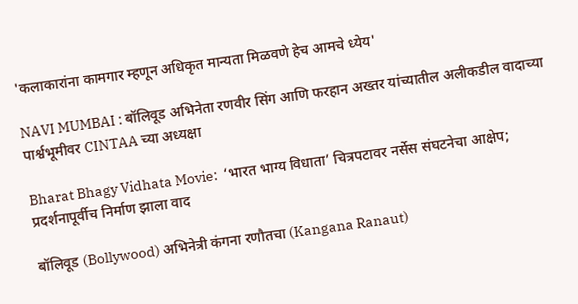'कलाकारांना कामगार म्हणून अधिकृत मान्यता मिळवणे हेच आमचे ध्येय'

NAVI MUMBAI : बॉलिवूड अभिनेता रणवीर सिंग आणि फरहान अख्तर यांच्यातील अलीकडील वादाच्या पार्श्वभूमीवर CINTAA च्या अध्यक्षा

Bharat Bhagy Vidhata Movie:  ‘भारत भाग्य विधाता’ चित्रपटावर नर्सेस संघटनेचा आक्षेप; प्रदर्शनापूर्वीच निर्माण झाला वाद

बॉलिवूड (Bollywood) अभिनेत्री कंगना रणौतचा (Kangana Ranaut)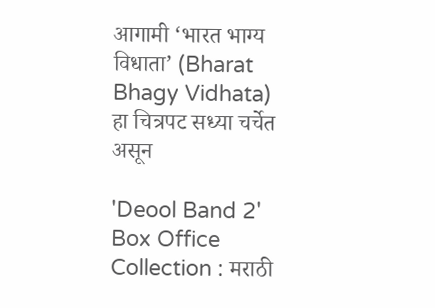आगामी ‘भारत भाग्य विधाता’ (Bharat Bhagy Vidhata) हा चित्रपट सध्या चर्चेत असून

'Deool Band 2' Box Office Collection : मराठी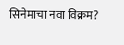सिनेमाचा नवा विक्रम?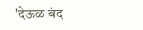'देऊळ बंद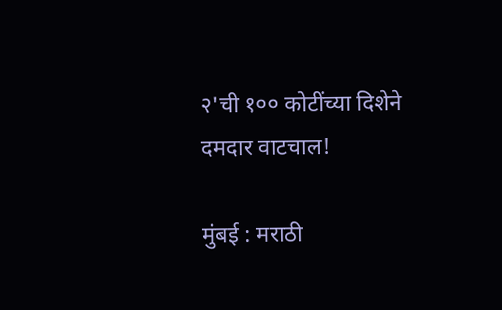२'ची १०० कोटींच्या दिशेने दमदार वाटचाल!

मुंबई : मराठी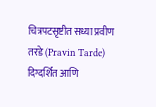चित्रपटसृष्टीत सध्या प्रवीण तरडे (Pravin Tarde) दिग्दर्शित आणि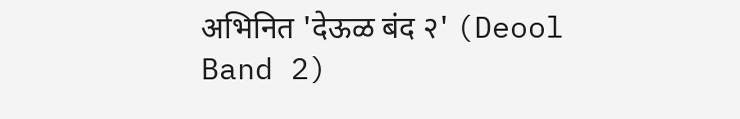अभिनित 'देऊळ बंद २' (Deool Band 2)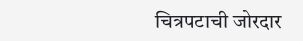चित्रपटाची जोरदार